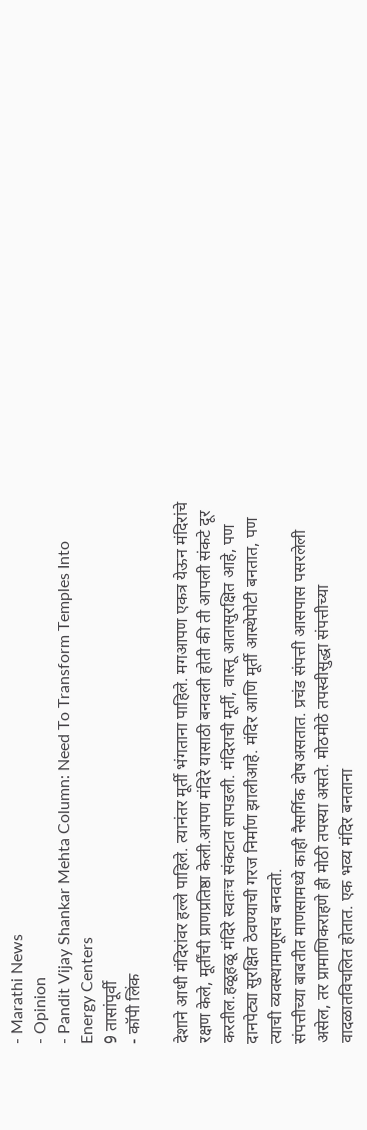- Marathi News
- Opinion
- Pandit Vijay Shankar Mehta Column: Need To Transform Temples Into Energy Centers
9 तासांपूर्वी
- कॉपी लिंक

देशाने आधी मंदिरांवर हल्ले पाहिले. त्यानंतर मूर्ती भंगताना पाहिले. मगआपण एकत्र येऊन मंदिरांचे रक्षण केले, मूर्तींची प्राणप्रतिष्ठा केली.आपण मंदिरे यासाठी बनवली होती की ती आपली संकटे दूर करतील.हळूहळू मंदिरे स्वतःच संकटात सापडली. मंदिराची मूर्ती, वास्तू आतासुरक्षित आहे, पण दानपेट्या सुरक्षित ठेवण्याची गरज निर्माण झालीआहे. मंदिर आणि मूर्ती आस्थेपोटी बनतात, पण त्याची व्यवस्थामाणूसच बनवतो.
संपत्तीच्या बाबतीत माणसामध्ये काही नैसर्गिक दोषअसतात. प्रचंड संपत्ती आसपास पसरलेली असेल, तर प्रामाणिकराहणे ही मोठी तपस्या असते. मोठमोठे तपस्वीसुद्धा संपत्तीच्या वादळातविचलित होतात. एक भव्य मंदिर बनताना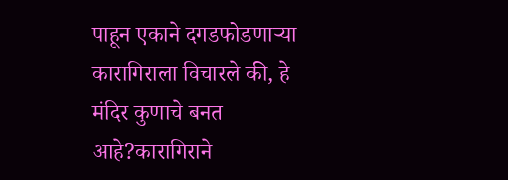पाहून एकाने दगडफोडणाऱ्या कारागिराला विचारले की, हे मंदिर कुणाचे बनत आहे?कारागिराने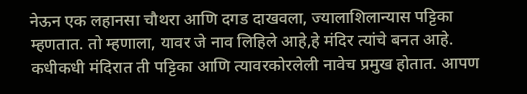नेऊन एक लहानसा चौथरा आणि दगड दाखवला, ज्यालाशिलान्यास पट्टिका म्हणतात. तो म्हणाला, यावर जे नाव लिहिले आहे,हे मंदिर त्यांचे बनत आहे. कधीकधी मंदिरात ती पट्टिका आणि त्यावरकोरलेली नावेच प्रमुख होतात. आपण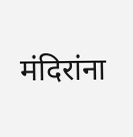मंदिरांना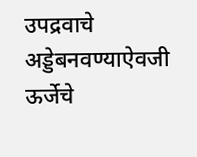उपद्रवाचे अड्डेबनवण्याऐवजी ऊर्जेचे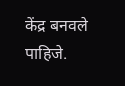केंद्र बनवले पाहिजे.